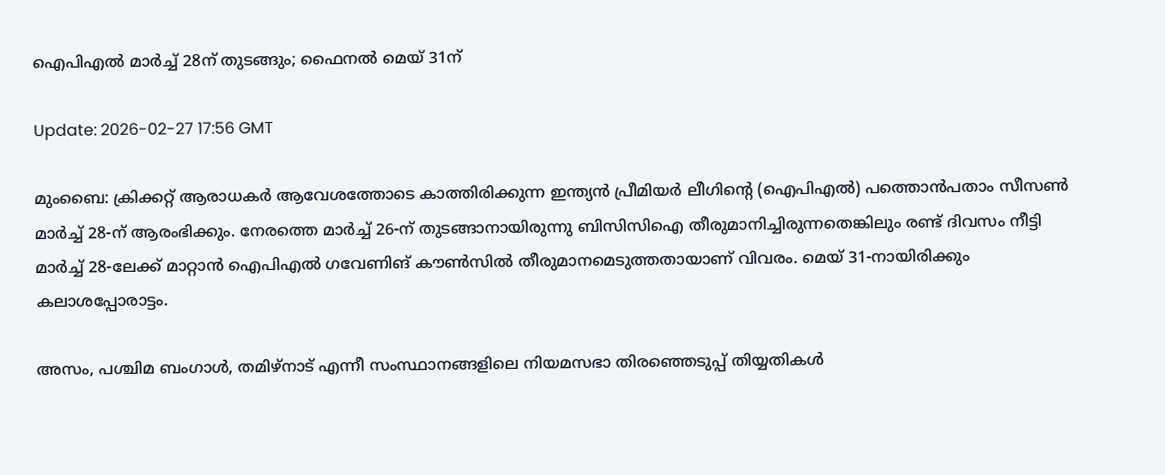ഐപിഎല്‍ മാര്‍ച്ച് 28ന് തുടങ്ങും; ഫൈനല്‍ മെയ് 31ന്

Update: 2026-02-27 17:56 GMT

മുംബൈ: ക്രിക്കറ്റ് ആരാധകര്‍ ആവേശത്തോടെ കാത്തിരിക്കുന്ന ഇന്ത്യന്‍ പ്രീമിയര്‍ ലീഗിന്റെ (ഐപിഎല്‍) പത്തൊന്‍പതാം സീസണ്‍ മാര്‍ച്ച് 28-ന് ആരംഭിക്കും. നേരത്തെ മാര്‍ച്ച് 26-ന് തുടങ്ങാനായിരുന്നു ബിസിസിഐ തീരുമാനിച്ചിരുന്നതെങ്കിലും രണ്ട് ദിവസം നീട്ടി മാര്‍ച്ച് 28-ലേക്ക് മാറ്റാന്‍ ഐപിഎല്‍ ഗവേണിങ് കൗണ്‍സില്‍ തീരുമാനമെടുത്തതായാണ് വിവരം. മെയ് 31-നായിരിക്കും കലാശപ്പോരാട്ടം.

അസം, പശ്ചിമ ബംഗാള്‍, തമിഴ്നാട് എന്നീ സംസ്ഥാനങ്ങളിലെ നിയമസഭാ തിരഞ്ഞെടുപ്പ് തിയ്യതികള്‍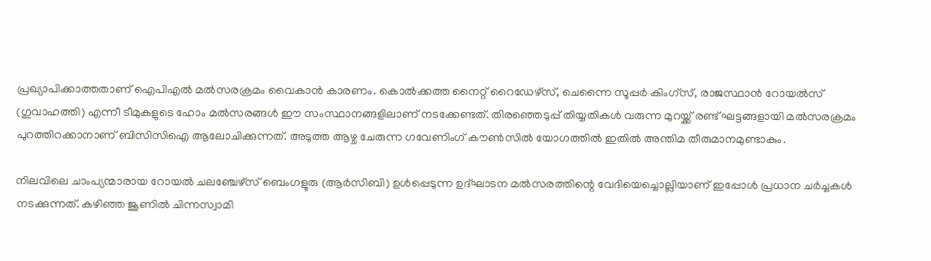പ്രഖ്യാപിക്കാത്തതാണ് ഐപിഎല്‍ മല്‍സരക്രമം വൈകാന്‍ കാരണം. കൊല്‍ക്കത്ത നൈറ്റ് റൈഡേഴ്സ്, ചെന്നൈ സൂപ്പര്‍ കിംഗ്സ്, രാജസ്ഥാന്‍ റോയല്‍സ് (ഗുവാഹത്തി) എന്നീ ടീമുകളുടെ ഹോം മല്‍സരങ്ങള്‍ ഈ സംസ്ഥാനങ്ങളിലാണ് നടക്കേണ്ടത്. തിരഞ്ഞെടുപ്പ് തിയ്യതികള്‍ വരുന്ന മുറയ്ക്ക് രണ്ട് ഘട്ടങ്ങളായി മല്‍സരക്രമം പുറത്തിറക്കാനാണ് ബിസിസിഐ ആലോചിക്കുന്നത്. അടുത്ത ആഴ്ച ചേരുന്ന ഗവേണിംഗ് കൗണ്‍സില്‍ യോഗത്തില്‍ ഇതില്‍ അന്തിമ തീരുമാനമുണ്ടാകും.

നിലവിലെ ചാംപ്യന്മാരായ റോയല്‍ ചലഞ്ചേഴ്‌സ് ബെംഗളൂരു (ആര്‍സിബി) ഉള്‍പ്പെടുന്ന ഉദ്ഘാടന മല്‍സരത്തിന്റെ വേദിയെച്ചൊല്ലിയാണ് ഇപ്പോള്‍ പ്രധാന ചര്‍ച്ചകള്‍ നടക്കുന്നത്. കഴിഞ്ഞ ജൂണില്‍ ചിന്നസ്വാമി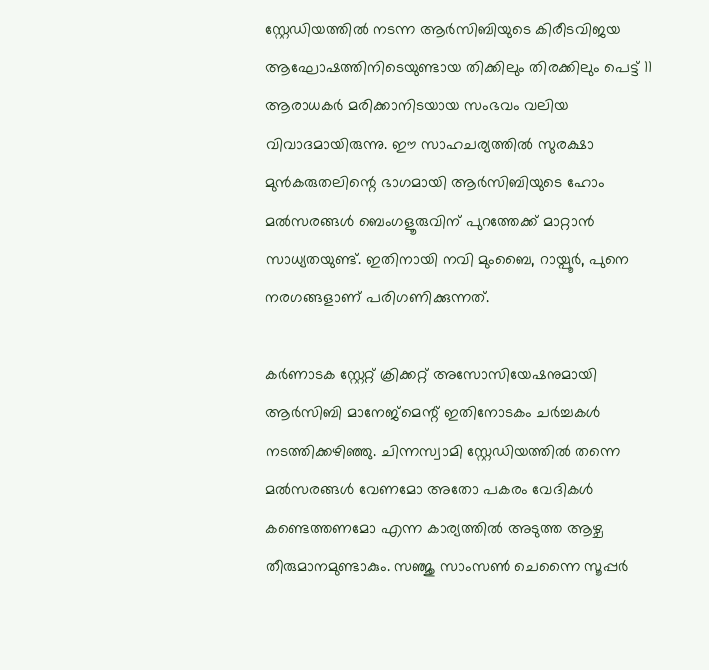സ്റ്റേഡിയത്തില്‍ നടന്ന ആര്‍സിബിയുടെ കിരീടവിജയ ആഘോഷത്തിനിടെയുണ്ടായ തിക്കിലും തിരക്കിലും പെട്ട് 11 ആരാധകര്‍ മരിക്കാനിടയായ സംഭവം വലിയ വിവാദമായിരുന്നു. ഈ സാഹചര്യത്തില്‍ സുരക്ഷാ മുന്‍കരുതലിന്റെ ഭാഗമായി ആര്‍സിബിയുടെ ഹോം മല്‍സരങ്ങള്‍ ബെംഗളൂരുവിന് പുറത്തേക്ക് മാറ്റാന്‍ സാധ്യതയുണ്ട്. ഇതിനായി നവി മുംബൈ, റായ്പൂര്‍, പുനെ നരഗങ്ങളാണ് പരിഗണിക്കുന്നത്.

കര്‍ണാടക സ്റ്റേറ്റ് ക്രിക്കറ്റ് അസോസിയേഷനുമായി ആര്‍സിബി മാനേജ്മെന്റ് ഇതിനോടകം ചര്‍ച്ചകള്‍ നടത്തിക്കഴിഞ്ഞു. ചിന്നസ്വാമി സ്റ്റേഡിയത്തില്‍ തന്നെ മല്‍സരങ്ങള്‍ വേണമോ അതോ പകരം വേദികള്‍ കണ്ടെത്തണമോ എന്ന കാര്യത്തില്‍ അടുത്ത ആഴ്ച തീരുമാനമുണ്ടാകും. സഞ്ജു സാംസണ്‍ ചെന്നൈ സൂപ്പര്‍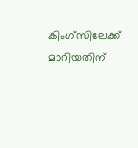കിംഗ്സിലേക്ക് മാറിയതിന്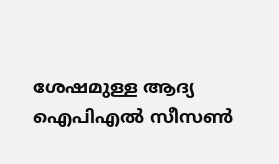ശേഷമുള്ള ആദ്യ ഐപിഎല്‍ സീസണ്‍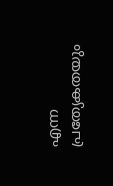എന്ന പ്രത്യേകതയും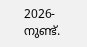2026-നുണ്ട്.